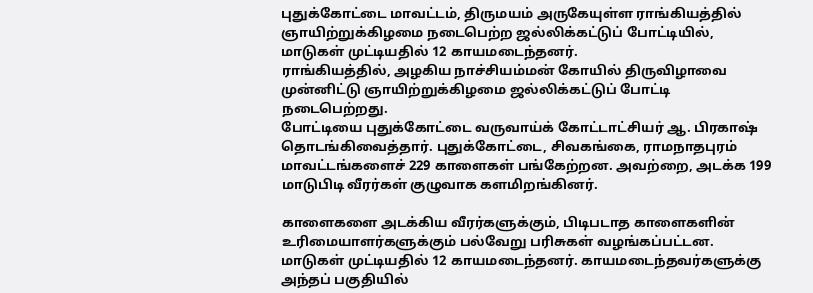புதுக்கோட்டை மாவட்டம், திருமயம் அருகேயுள்ள ராங்கியத்தில் ஞாயிற்றுக்கிழமை நடைபெற்ற ஜல்லிக்கட்டுப் போட்டியில், மாடுகள் முட்டியதில் 12 காயமடைந்தனர்.
ராங்கியத்தில், அழகிய நாச்சியம்மன் கோயில் திருவிழாவை முன்னிட்டு ஞாயிற்றுக்கிழமை ஜல்லிக்கட்டுப் போட்டி நடைபெற்றது.
போட்டியை புதுக்கோட்டை வருவாய்க் கோட்டாட்சியர் ஆ. பிரகாஷ் தொடங்கிவைத்தார். புதுக்கோட்டை, சிவகங்கை, ராமநாதபுரம் மாவட்டங்களைச் 229 காளைகள் பங்கேற்றன. அவற்றை, அடக்க 199 மாடுபிடி வீரர்கள் குழுவாக களமிறங்கினர்.

காளைகளை அடக்கிய வீரர்களுக்கும், பிடிபடாத காளைகளின் உரிமையாளர்களுக்கும் பல்வேறு பரிசுகள் வழங்கப்பட்டன. மாடுகள் முட்டியதில் 12 காயமடைந்தனர். காயமடைந்தவர்களுக்கு அந்தப் பகுதியில்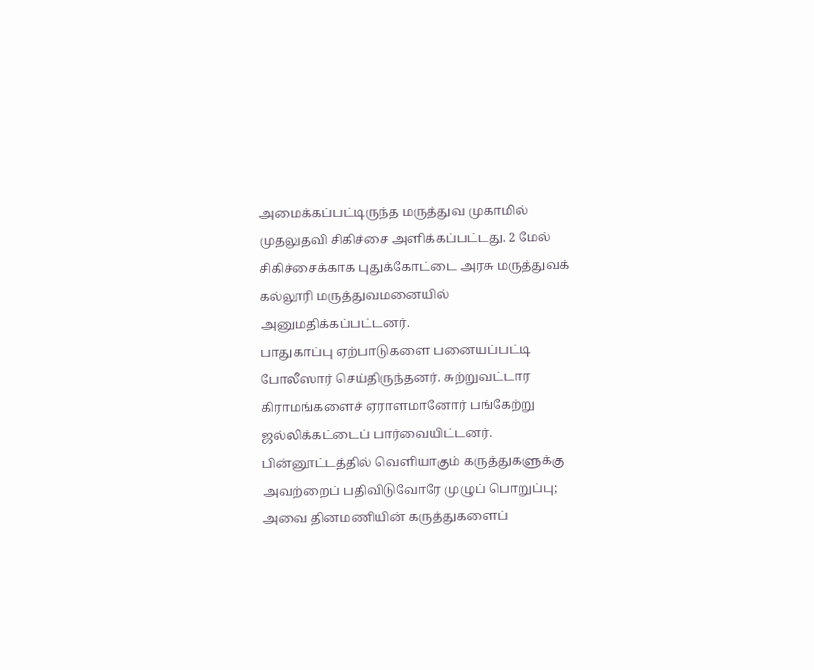அமைக்கப்பட்டிருந்த மருத்துவ முகாமில் முதலுதவி சிகிச்சை அளிக்கப்பட்டது. 2 மேல் சிகிச்சைக்காக புதுக்கோட்டை அரசு மருத்துவக் கல்லூரி மருத்துவமனையில் அனுமதிக்கப்பட்டனர்.
பாதுகாப்பு ஏற்பாடுகளை பனையப்பட்டி போலீஸார் செய்திருந்தனர். சுற்றுவட்டார கிராமங்களைச் ஏராளமானோர் பங்கேற்று ஜல்லிக்கட்டைப் பார்வையிட்டனர்.
பின்னூட்டத்தில் வெளியாகும் கருத்துகளுக்கு அவற்றைப் பதிவிடுவோரே முழுப் பொறுப்பு; அவை தினமணியின் கருத்துகளைப்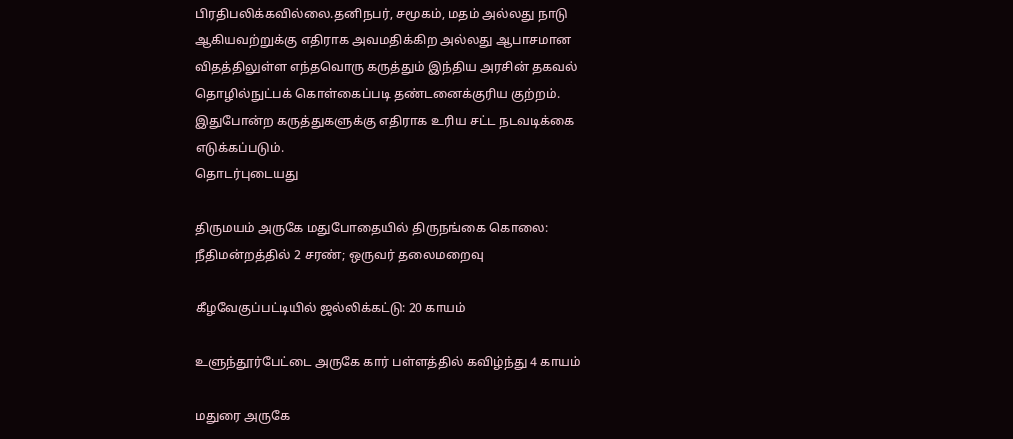பிரதிபலிக்கவில்லை.தனிநபர், சமூகம், மதம் அல்லது நாடு ஆகியவற்றுக்கு எதிராக அவமதிக்கிற அல்லது ஆபாசமான விதத்திலுள்ள எந்தவொரு கருத்தும் இந்திய அரசின் தகவல் தொழில்நுட்பக் கொள்கைப்படி தண்டனைக்குரிய குற்றம். இதுபோன்ற கருத்துகளுக்கு எதிராக உரிய சட்ட நடவடிக்கை எடுக்கப்படும்.
தொடர்புடையது

திருமயம் அருகே மதுபோதையில் திருநங்கை கொலை: நீதிமன்றத்தில் 2 சரண்; ஒருவர் தலைமறைவு

கீழவேகுப்பட்டியில் ஜல்லிக்கட்டு: 20 காயம்

உளுந்தூர்பேட்டை அருகே கார் பள்ளத்தில் கவிழ்ந்து 4 காயம்

மதுரை அருகே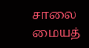சாலை மையத்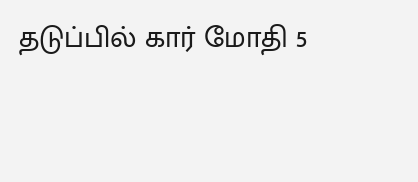தடுப்பில் கார் மோதி 5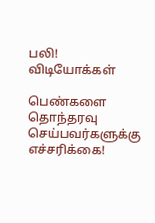பலி!
விடியோக்கள்

பெண்களை தொந்தரவு செய்பவர்களுக்கு எச்சரிக்கை!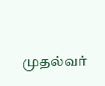முதல்வர்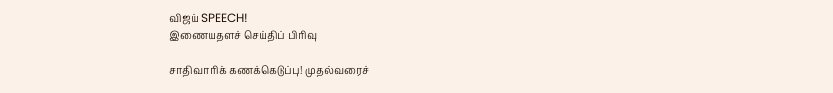விஜய் SPEECH!
இணையதளச் செய்திப் பிரிவு

சாதிவாரிக் கணக்கெடுப்பு! முதல்வரைச்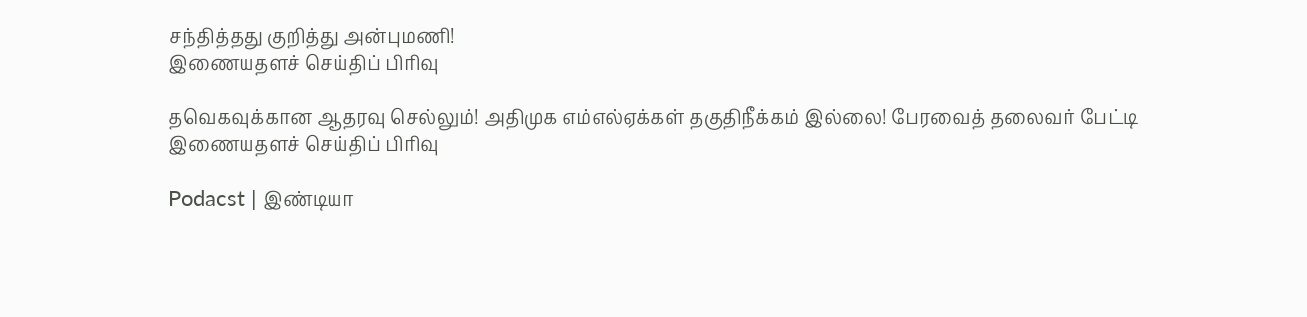சந்தித்தது குறித்து அன்புமணி!
இணையதளச் செய்திப் பிரிவு

தவெகவுக்கான ஆதரவு செல்லும்! அதிமுக எம்எல்ஏக்கள் தகுதிநீக்கம் இல்லை! பேரவைத் தலைவர் பேட்டி
இணையதளச் செய்திப் பிரிவு

Podacst | இண்டியா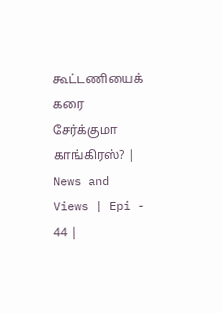கூட்டணியைக் கரை சேர்க்குமா காங்கிரஸ்? | News and Views | Epi - 44 |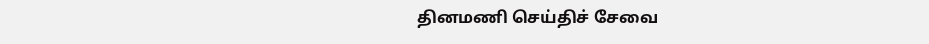தினமணி செய்திச் சேவை